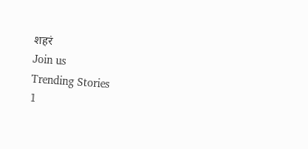शहरं
Join us
Trending Stories
1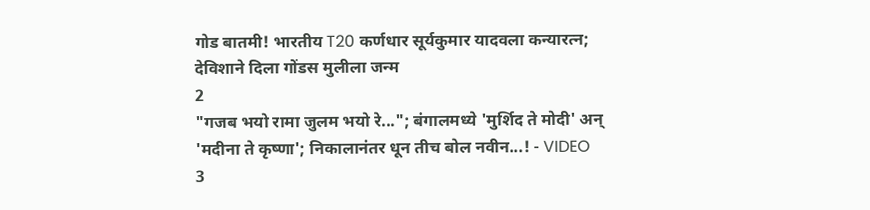गोड बातमी! भारतीय T20 कर्णधार सूर्यकुमार यादवला कन्यारत्न; देविशाने दिला गोंडस मुलीला जन्म
2
"गजब भयो रामा जुलम भयो रे..."; बंगालमध्ये 'मुर्शिद ते मोदी' अन् 'मदीना ते कृष्णा'; निकालानंतर धून तीच बोल नवीन...! - VIDEO
3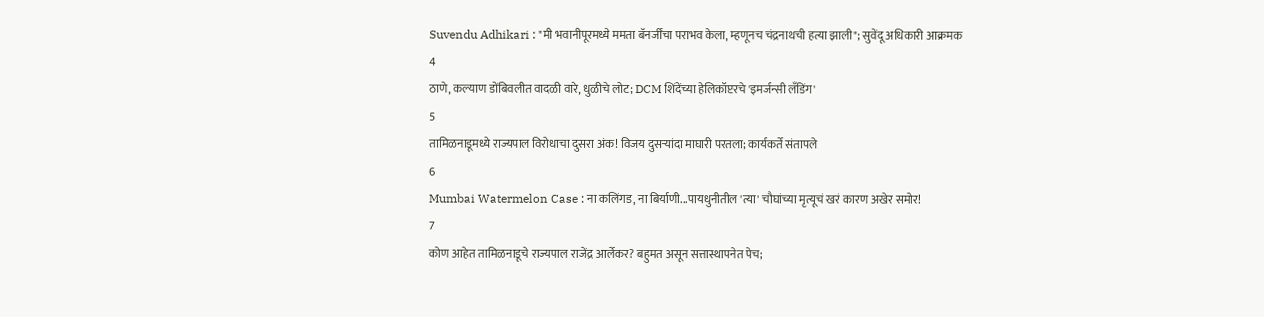Suvendu Adhikari : "मी भवानीपूरमध्ये ममता बॅनर्जींचा पराभव केला, म्हणूनच चंद्रनाथची हत्या झाली"; सुवेंदू अधिकारी आक्रमक
4
ठाणे, कल्याण डोंबिवलीत वादळी वारे, धुळीचे लोट; DCM शिंदेंच्या हेलिकॉप्टरचे 'इमर्जन्सी लँडिंग'
5
तामिळनाडूमध्ये राज्यपाल विरोधाचा दुसरा अंक! विजय दुसऱ्यांदा माघारी परतला; कार्यकर्ते संतापले
6
Mumbai Watermelon Case : ना कलिंगड, ना बिर्याणी...पायधुनीतील 'त्या' चौघांच्या मृत्यूचं खरं कारण अखेर समोर!
7
कोण आहेत तामिळनाडूचे राज्यपाल राजेंद्र आर्लेकर? बहुमत असून सत्तास्थापनेत पेच;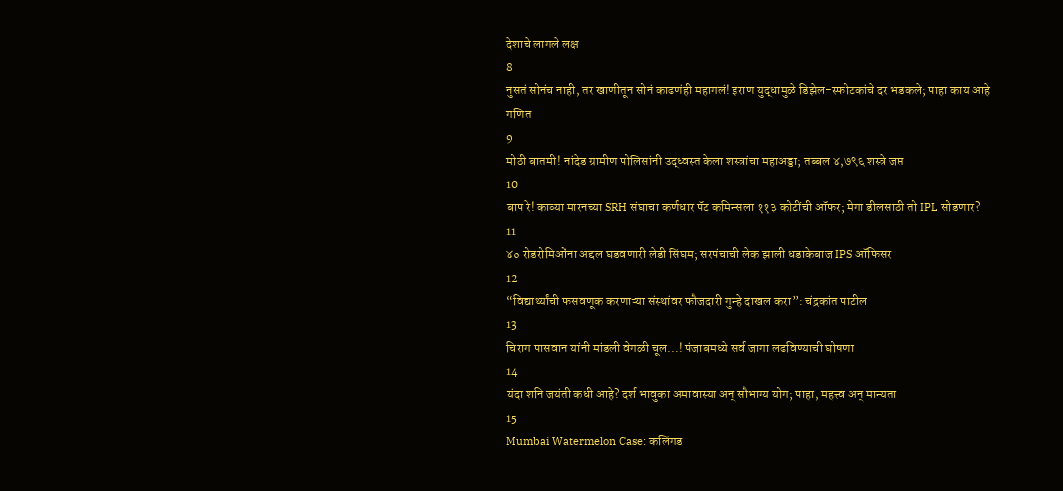देशाचे लागले लक्ष
8
नुसतं सोनंच नाही, तर खाणीतून सोनं काढणंही महागलं! इराण युद्धामुळे डिझेल-स्फोटकांचे दर भडकले; पाहा काय आहे गणित
9
मोठी बातमी! नांदेड ग्रामीण पोलिसांनी उद्ध्वस्त केला शस्त्रांचा महाअड्डा; तब्बल ४,७९६ शस्त्रे जप्त
10
बाप रे! काव्या मारनच्या SRH संघाचा कर्णधार पॅट कमिन्सला ११३ कोटींची ऑफर; मेगा डीलसाठी तो IPL सोडणार?
11
४० रोडरोमिओंना अद्दल घडवणारी लेडी सिंघम; सरपंचाची लेक झाली धडाकेबाज IPS ऑफिसर
12
“विद्यार्थ्यांची फसवणूक करणाऱ्या संस्थांवर फौजदारी गुन्हे दाखल करा”: चंद्रकांत पाटील
13
चिराग पासवान यांनी मांडली वेगळी चूल...! पंजाबमध्ये सर्व जागा लढविण्याची घोषणा
14
यंदा शनि जयंती कधी आहे? दर्श भावुका अमावास्या अन् सौभाग्य योग; पाहा, महत्त्व अन् मान्यता
15
Mumbai Watermelon Case: कलिंगड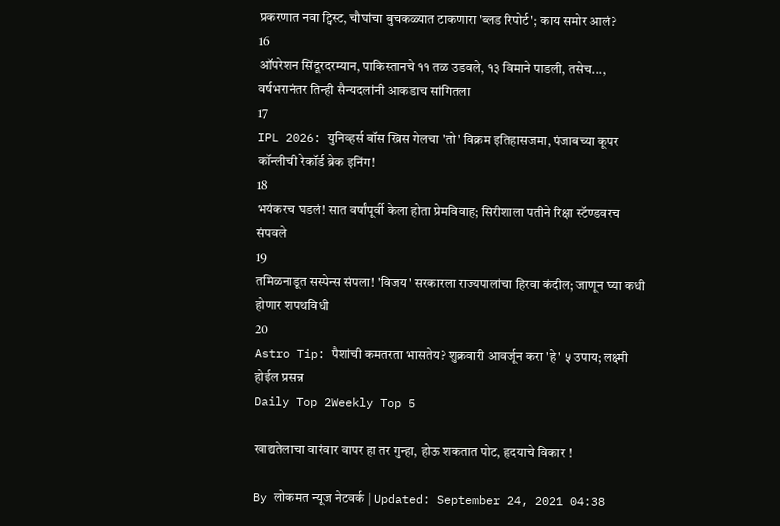प्रकरणात नवा ट्विस्ट, चौघांचा बुचकळ्यात टाकणारा 'ब्लड रिपोर्ट'; काय समोर आलं?
16
ऑपरेशन सिंदूरदरम्यान, पाकिस्तानचे ११ तळ उडवले, १३ विमाने पाडली, तसेच..., वर्षभरानंतर तिन्ही सैन्यदलांनी आकडाच सांगितला
17
IPL 2026: युनिव्हर्स बॉस ख्रिस गेलचा 'तो' विक्रम इतिहासजमा, पंजाबच्या कूपर कॉन्लीची रेकॉर्ड ब्रेक इनिंग!
18
भयंकरच घडलं! सात वर्षांपूर्वी केला होता प्रेमविवाह; सिरीशाला पतीने रिक्षा स्टॅण्डवरच संपवले
19
तमिळनाडूत सस्पेन्स संपला! 'विजय' सरकारला राज्यपालांचा हिरवा कंदील; जाणून घ्या कधी होणार शपथविधी
20
Astro Tip: पैशांची कमतरता भासतेय? शुक्रवारी आवर्जून करा 'हे' ५ उपाय; लक्ष्मी होईल प्रसन्न
Daily Top 2Weekly Top 5

खाद्यतेलाचा वारंवार वापर हा तर गुन्हा, होऊ शकतात पोट, हृदयाचे विकार !

By लोकमत न्यूज नेटवर्क | Updated: September 24, 2021 04:38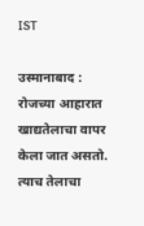IST

उस्मानाबाद : रोजच्या आहारात खाद्यतेलाचा वापर केला जात असतो. त्याच तेलाचा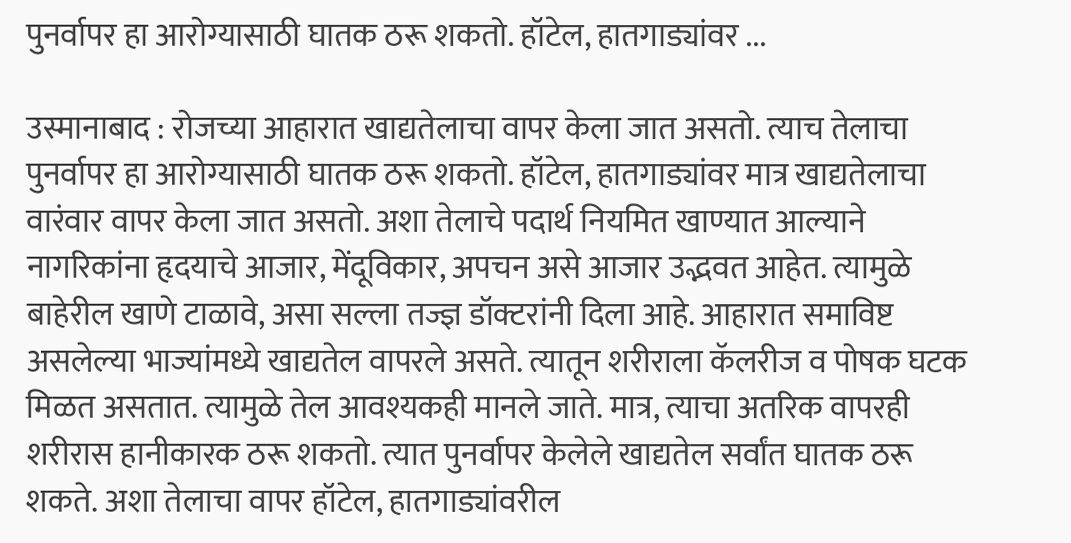पुनर्वापर हा आरोग्यासाठी घातक ठरू शकतो. हॉटेल, हातगाड्यांवर ...

उस्मानाबाद : रोजच्या आहारात खाद्यतेलाचा वापर केला जात असतो. त्याच तेलाचा पुनर्वापर हा आरोग्यासाठी घातक ठरू शकतो. हॉटेल, हातगाड्यांवर मात्र खाद्यतेलाचा वारंवार वापर केला जात असतो. अशा तेलाचे पदार्थ नियमित खाण्यात आल्याने नागरिकांना हृदयाचे आजार, मेंदूविकार, अपचन असे आजार उद्भवत आहेत. त्यामुळे बाहेरील खाणे टाळावे, असा सल्ला तज्ज्ञ डॉक्टरांनी दिला आहे. आहारात समाविष्ट असलेल्या भाज्यांमध्ये खाद्यतेल वापरले असते. त्यातून शरीराला कॅलरीज व पोषक घटक मिळत असतात. त्यामुळे तेल आवश्यकही मानले जाते. मात्र, त्याचा अतरिक वापरही शरीरास हानीकारक ठरू शकतो. त्यात पुनर्वापर केलेले खाद्यतेल सर्वांत घातक ठरू शकते. अशा तेलाचा वापर हॉटेल, हातगाड्यांवरील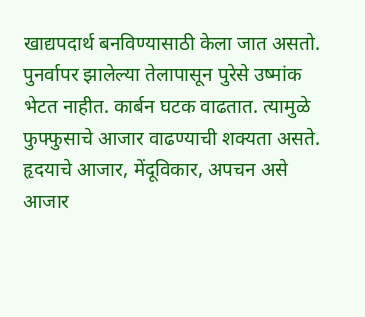खाद्यपदार्थ बनविण्यासाठी केला जात असतो. पुनर्वापर झालेल्या तेलापासून पुरेसे उष्मांक भेटत नाहीत. कार्बन घटक वाढतात. त्यामुळे फुफ्फुसाचे आजार वाढण्याची शक्यता असते. हृदयाचे आजार, मेंदूविकार, अपचन असे आजार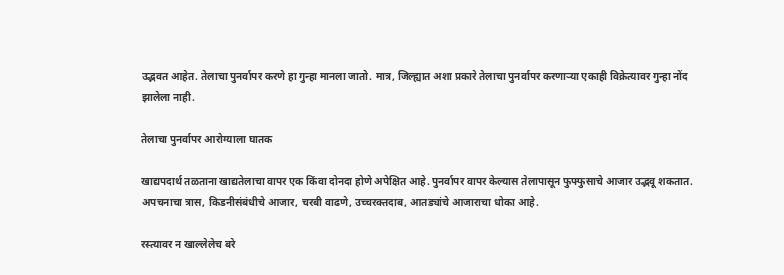उद्भवत आहेत. तेलाचा पुनर्वापर करणे हा गुन्हा मानला जातो. मात्र, जिल्ह्यात अशा प्रकारे तेलाचा पुनर्वापर करणाऱ्या एकाही विक्रेत्यावर गुन्हा नोंद झालेला नाही.

तेलाचा पुनर्वापर आरोग्याला घातक

खाद्यपदार्थ तळताना खाद्यतेलाचा वापर एक किंवा दोनदा होणे अपेक्षित आहे. पुनर्वापर वापर केल्यास तेलापासून फुफ्फुसाचे आजार उद्भवू शकतात. अपचनाचा त्रास, किडनीसंबंधीचे आजार, चरबी वाढणे, उच्चरक्तदाब, आतड्यांचे आजाराचा धोका आहे.

रस्त्यावर न खाल्लेलेच बरे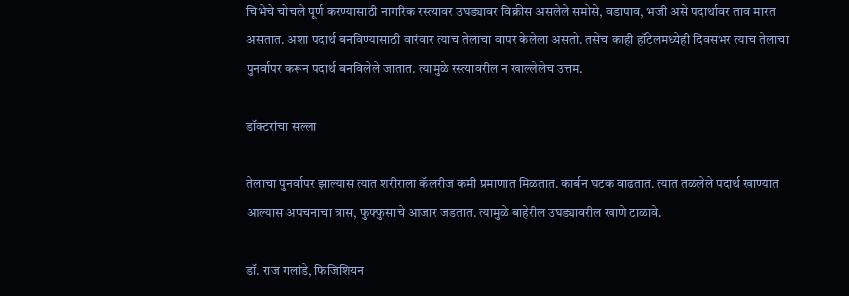चिभेचे चोचले पूर्ण करण्यासाठी नागरिक रस्त्यावर उघड्यावर विक्रीस असलेले समोसे, वडापाव, भजी असे पदार्थावर ताव मारत असतात. अशा पदार्थ बनविण्यासाठी वारंवार त्याच तेलाचा वापर केलेला असतो. तसेच काही हॉटेलमध्येही दिवसभर त्याच तेलाचा पुनर्वापर करून पदार्थ बनविलेले जातात. त्यामुळे रस्त्यावरील न खाल्लेलेच उत्तम.

डॉक्टरांचा सल्ला

तेलाचा पुनर्वापर झाल्यास त्यात शरीराला कॅलरीज कमी प्रमाणात मिळतात. कार्बन घटक वाढतात. त्यात तळलेले पदार्थ खाण्यात आल्यास अपचनाचा त्रास, फुफ्फुसाचे आजार जडतात. त्यामुळे बाहेरील उघड्यावरील खाणे टाळावे.

डॉ. राज गलांडे, फिजिशियन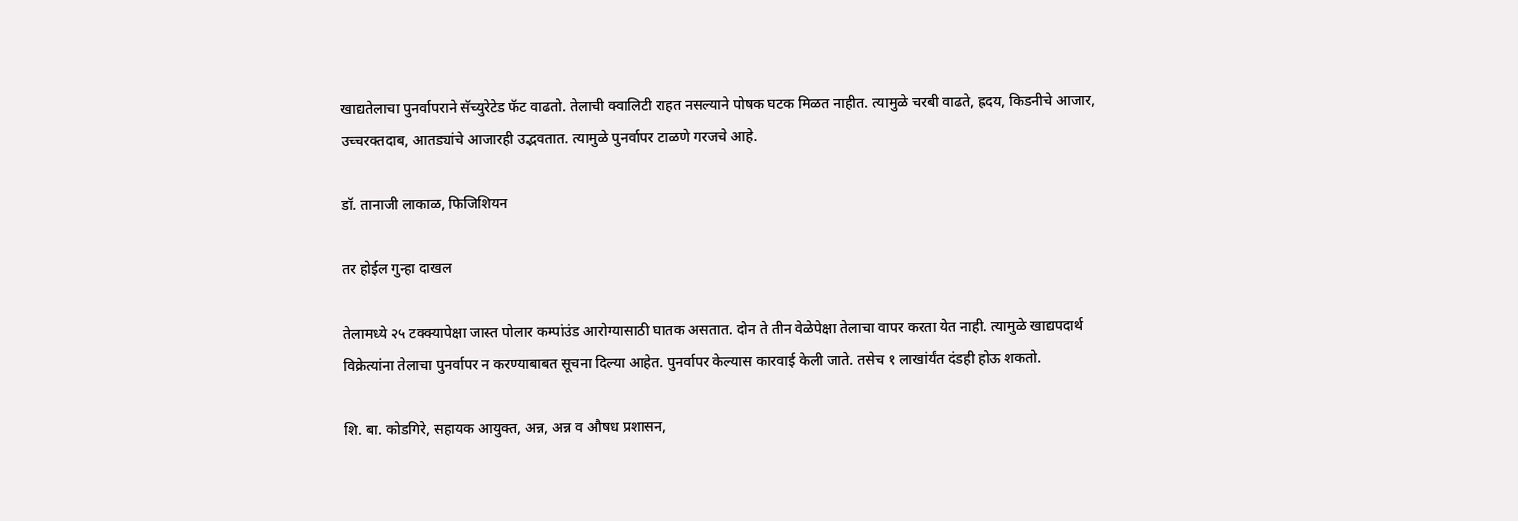खाद्यतेलाचा पुनर्वापराने सॅच्युरेटेड फॅट वाढतो. तेलाची क्वालिटी राहत नसल्याने पोषक घटक मिळत नाहीत. त्यामुळे चरबी वाढते, ह्रदय, किडनीचे आजार, उच्चरक्तदाब, आतड्यांचे आजारही उद्भवतात. त्यामुळे पुनर्वापर टाळणे गरजचे आहे.

डॉ. तानाजी लाकाळ, फिजिशियन

तर होईल गुन्हा दाखल

तेलामध्ये २५ टक्क्यापेक्षा जास्त पोलार कम्पांउंड आरोग्यासाठी घातक असतात. दोन ते तीन वेळेपेक्षा तेलाचा वापर करता येत नाही. त्यामुळे खाद्यपदार्थ विक्रेत्यांना तेलाचा पुनर्वापर न करण्याबाबत सूचना दिल्या आहेत. पुनर्वापर केल्यास कारवाई केली जाते. तसेच १ लाखांर्यंत दंडही होऊ शकतो.

शि. बा. कोडगिरे, सहायक आयुक्त, अन्न, अन्न व औषध प्रशासन,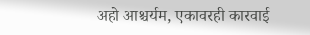अहो आश्चर्यम, एकावरही कारवाई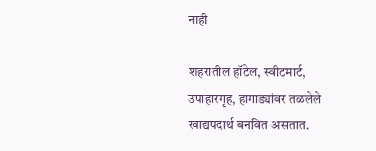नाही

शहरातील हॉटेल, स्वीटमार्ट, उपाहारगृह, हागाड्यांवर तळलेले खाद्यपदार्थ बनवित असतात.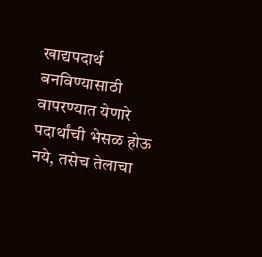खाद्यपदार्थ बनविण्यासाठी वापरण्यात येणारे पदार्थांची भेसळ होऊ नये, तसेच तेलाचा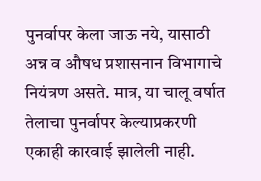पुनर्वापर केला जाऊ नये, यासाठी अन्न व औषध प्रशासनान विभागाचे नियंत्रण असते. मात्र, या चालू वर्षात तेलाचा पुनर्वापर केल्याप्रकरणी एकाही कारवाई झालेली नाही.